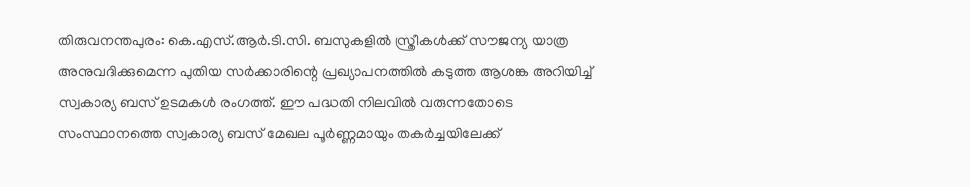തിരുവനന്തപുരം: കെ.എസ്.ആർ.ടി.സി. ബസുകളിൽ സ്ത്രീകൾക്ക് സൗജന്യ യാത്ര അനുവദിക്കുമെന്ന പുതിയ സർക്കാരിന്റെ പ്രഖ്യാപനത്തിൽ കടുത്ത ആശങ്ക അറിയിച്ച് സ്വകാര്യ ബസ് ഉടമകൾ രംഗത്ത്. ഈ പദ്ധതി നിലവിൽ വരുന്നതോടെ സംസ്ഥാനത്തെ സ്വകാര്യ ബസ് മേഖല പൂർണ്ണമായും തകർച്ചയിലേക്ക്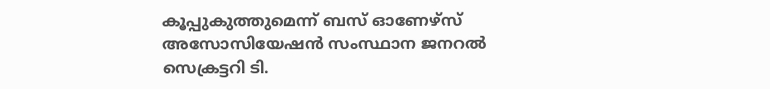കൂപ്പുകുത്തുമെന്ന് ബസ് ഓണേഴ്സ് അസോസിയേഷൻ സംസ്ഥാന ജനറൽ സെക്രട്ടറി ടി.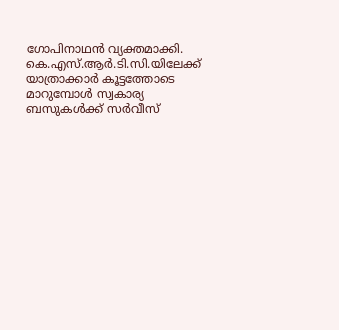ഗോപിനാഥൻ വ്യക്തമാക്കി. കെ.എസ്.ആർ.ടി.സി.യിലേക്ക് യാത്രാക്കാർ കൂട്ടത്തോടെ മാറുമ്പോൾ സ്വകാര്യ ബസുകൾക്ക് സർവീസ്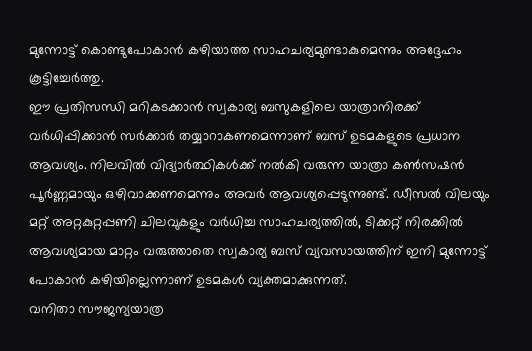മുന്നോട്ട് കൊണ്ടുപോകാൻ കഴിയാത്ത സാഹചര്യമുണ്ടാകുമെന്നും അദ്ദേഹം കൂട്ടിച്ചേർത്തു.
ഈ പ്രതിസന്ധി മറികടക്കാൻ സ്വകാര്യ ബസുകളിലെ യാത്രാനിരക്ക് വർധിപ്പിക്കാൻ സർക്കാർ തയ്യാറാകണമെന്നാണ് ബസ് ഉടമകളുടെ പ്രധാന ആവശ്യം. നിലവിൽ വിദ്യാർത്ഥികൾക്ക് നൽകി വരുന്ന യാത്രാ കൺസഷൻ പൂർണ്ണമായും ഒഴിവാക്കണമെന്നും അവർ ആവശ്യപ്പെടുന്നുണ്ട്. ഡീസൽ വിലയും മറ്റ് അറ്റകുറ്റപ്പണി ചിലവുകളും വർധിച്ച സാഹചര്യത്തിൽ, ടിക്കറ്റ് നിരക്കിൽ ആവശ്യമായ മാറ്റം വരുത്താതെ സ്വകാര്യ ബസ് വ്യവസായത്തിന് ഇനി മുന്നോട്ട് പോകാൻ കഴിയില്ലെന്നാണ് ഉടമകൾ വ്യക്തമാക്കുന്നത്.
വനിതാ സൗജന്യയാത്ര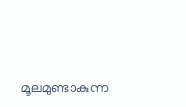മൂലമുണ്ടാകുന്ന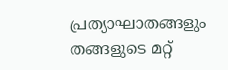പ്രത്യാഘാതങ്ങളും തങ്ങളുടെ മറ്റ്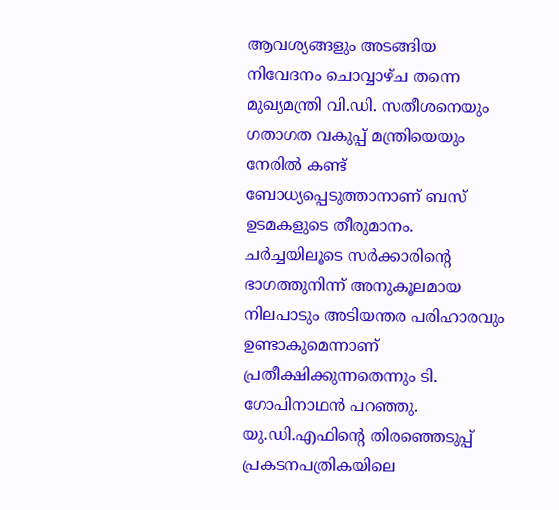ആവശ്യങ്ങളും അടങ്ങിയ നിവേദനം ചൊവ്വാഴ്ച തന്നെ മുഖ്യമന്ത്രി വി.ഡി. സതീശനെയും ഗതാഗത വകുപ്പ് മന്ത്രിയെയും നേരിൽ കണ്ട് ബോധ്യപ്പെടുത്താനാണ് ബസ് ഉടമകളുടെ തീരുമാനം. ചർച്ചയിലൂടെ സർക്കാരിന്റെ ഭാഗത്തുനിന്ന് അനുകൂലമായ നിലപാടും അടിയന്തര പരിഹാരവും ഉണ്ടാകുമെന്നാണ് പ്രതീക്ഷിക്കുന്നതെന്നും ടി. ഗോപിനാഥൻ പറഞ്ഞു. യു.ഡി.എഫിന്റെ തിരഞ്ഞെടുപ്പ് പ്രകടനപത്രികയിലെ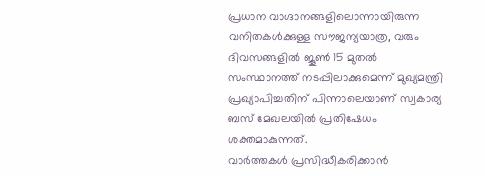പ്രധാന വാഗ്ദാനങ്ങളിലൊന്നായിരുന്ന വനിതകൾക്കുള്ള സൗജന്യയാത്ര, വരും ദിവസങ്ങളിൽ ജൂൺ 15 മുതൽ സംസ്ഥാനത്ത് നടപ്പിലാക്കുമെന്ന് മുഖ്യമന്ത്രി പ്രഖ്യാപിച്ചതിന് പിന്നാലെയാണ് സ്വകാര്യ ബസ് മേഖലയിൽ പ്രതിഷേധം ശക്തമാകുന്നത്.
വാർത്തകൾ പ്രസിദ്ധീകരിക്കാൻ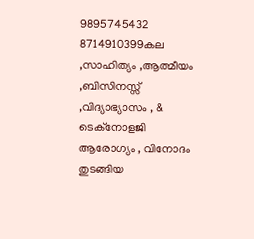9895745432 8714910399കല ,സാഹിത്യം ,ആത്മീയം ,ബിസിനസ്സ് ,വിദ്യാഭ്യാസം , & ടെക്നോളജി ആരോഗ്യം , വിനോദം തുടങ്ങിയ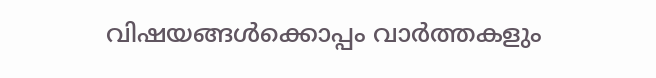വിഷയങ്ങൾക്കൊപ്പം വാർത്തകളും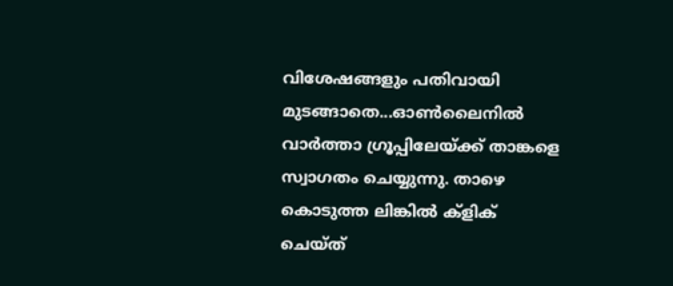വിശേഷങ്ങളും പതിവായി മുടങ്ങാതെ...ഓൺലൈനിൽ വാർത്താ ഗ്രൂപ്പിലേയ്ക്ക് താങ്കളെ സ്വാഗതം ചെയ്യുന്നു. താഴെ കൊടുത്ത ലിങ്കിൽ ക്ളിക് ചെയ്ത്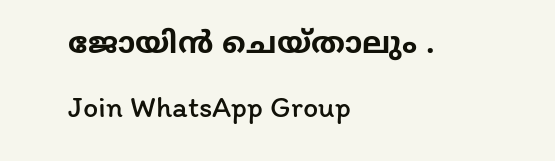ജോയിൻ ചെയ്താലും .
Join WhatsApp Group